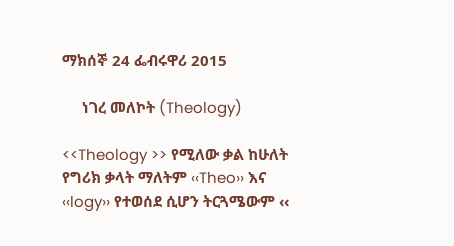ማክሰኞ 24 ፌብሩዋሪ 2015

     ነገረ መለኮት (Theology)

<<Theology >> የሚለው ቃል ከሁለት የግሪክ ቃላት ማለትም ‹‹Theo›› እና ‹‹logy›› የተወሰደ ሲሆን ትርጓሜውም ‹‹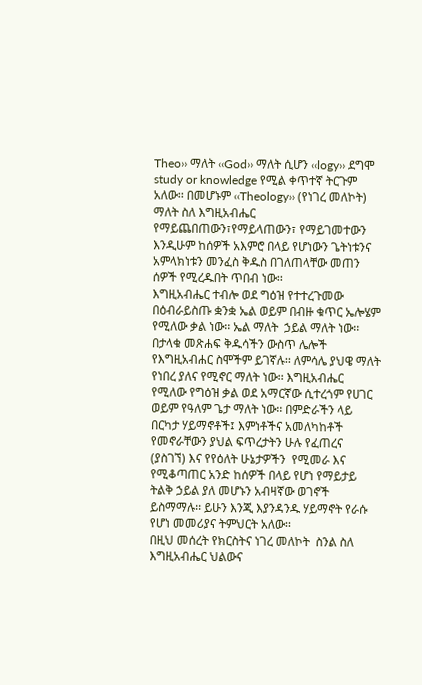Theo›› ማለት ‹‹God›› ማለት ሲሆን ‹‹logy›› ደግሞ study or knowledge የሚል ቀጥተኛ ትርጉም አለው፡፡ በመሆኑም ‹‹Theology›› (የነገረ መለኮት) ማለት ስለ እግዚአብሔር የማይጨበጠውን፣የማይላጠውን፣ የማይገመተውን እንዲሁም ከሰዎች አእምሮ በላይ የሆነውን ጌትነቱንና አምላክነቱን መንፈስ ቅዱስ በገለጠላቸው መጠን ሰዎች የሚረዱበት ጥበብ ነው፡፡
እግዚአብሔር ተብሎ ወደ ግዕዝ የተተረጉመው በዕብራይስጡ ቋንቋ ኤል ወይም በብዙ ቁጥር ኤሎሄም የሚለው ቃል ነው፡፡ ኤል ማለት  ኃይል ማለት ነው፡፡ በታላቁ መጽሐፍ ቅዱሳችን ውስጥ ሌሎች የእግዚአብሐር ስሞችም ይገኛሉ፡፡ ለምሳሌ ያህዌ ማለት የነበረ ያለና የሚኖር ማለት ነው፡፡ እግዚአብሔር የሚለው የግዕዝ ቃል ወደ አማርኛው ሲተረጎም የሀገር  ወይም የዓለም ጌታ ማለት ነው፡፡ በምድራችን ላይ በርካታ ሃይማኖቶች፤ እምነቶችና አመለካከቶች የመኖራቸውን ያህል ፍጥረታትን ሁሉ የፈጠረና (ያስገኘ) እና የየዕለት ሁኔታዎችን  የሚመራ እና  የሚቆጣጠር አንድ ከሰዎች በላይ የሆነ የማይታይ ትልቅ ኃይል ያለ መሆኑን አብዛኛው ወገኖች ይስማማሉ፡፡ ይሁን እንጂ እያንዳንዱ ሃይማኖት የራሱ የሆነ መመሪያና ትምህርት አለው፡፡
በዚህ መሰረት የክርስትና ነገረ መለኮት  ስንል ስለ እግዚአብሔር ህልውና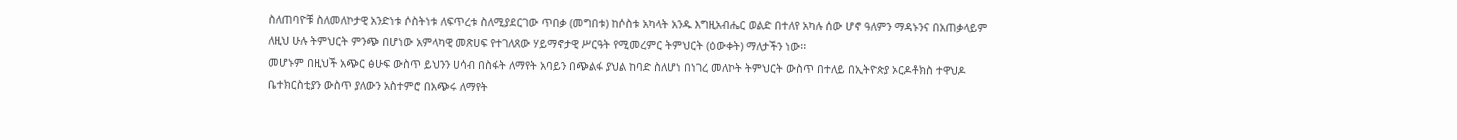ስለጠባዮቹ ስለመለኮታዊ አንድነቱ ሶስትነቱ ለፍጥረቱ ስለሚያደርገው ጥበቃ (መግበቱ) ከሶስቱ አካላት አንዱ እግዚአብሔር ወልድ በተለየ አካሉ ሰው ሆኖ ዓለምን ማዳኑንና በአጠቃላይም ለዚህ ሁሉ ትምህርት ምንጭ በሆነው አምላካዊ መጽሀፍ የተገለጸው ሃይማኖታዊ ሥርዓት የሚመረምር ትምህርት (ዕውቀት) ማለታችን ነው፡፡
መሆኑም በዚህች አጭር ፅሁፍ ውስጥ ይህንን ሀሳብ በስፋት ለማየት አባይን በጭልፋ ያህል ከባድ ስለሆነ በነገረ መለኮት ትምህርት ውስጥ በተለይ በኢትዮጵያ ኦርዶቶክስ ተዋህዶ ቤተክርስቲያን ውስጥ ያለውን አስተምሮ በአጭሩ ለማየት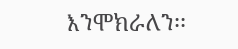እንሞክራለን፡፡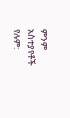ምንም አስተያየቶች የሉም: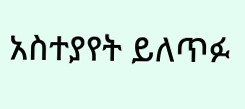አስተያየት ይለጥፉ